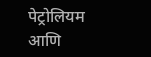पेट्रोलियम आणि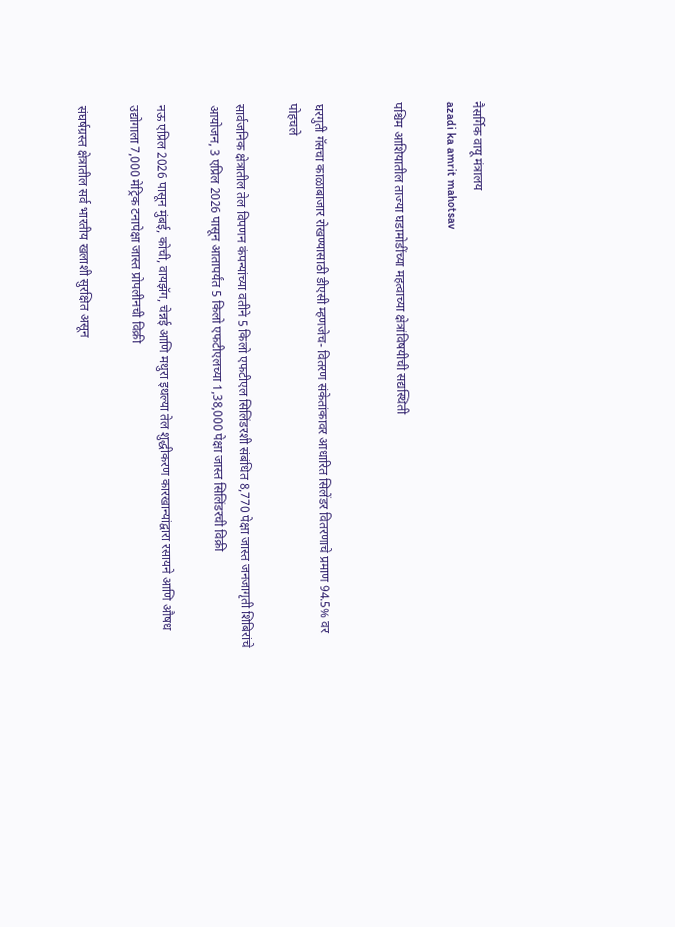नैसर्गिक वायू मंत्रालय
azadi ka amrit mahotsav

पश्चिम आशियातील ताज्या घडामोडींच्या महत्वाच्या क्षेत्रांविषयीची सद्यस्थिती


घरगुती गॅसचा काळाबाजार रोखण्यासाठी डीएसी म्हणजेच- वितरण संकेतांकावर आधारित सिलेंडर वितरणाचे प्रमाण 94.5% वर पोहचले

सार्वजनिक क्षेत्रातील तेल विपणन कंपन्यांच्या वतीने 5 किलो एफटीएल सिलिंडरशी संबंधित 8,770 पेक्षा जास्त जनजागृती शिबिरांचे आयोजन, 3 एप्रिल 2026 पासून आतापर्यंत 5 किलो एफटीएलच्या 1,38,000 पेक्षा जास्त सिलिंडरची विक्री

नऊ एप्रिल 2026 पासून मुंबई, कोची, वायझॅग, चेन्नई आणि मथुरा इथल्या तेल शुद्धीकरण कारखान्यांद्वारा रसायने आणि औषध उद्योगाला 7,000 मेट्रिक टनापेक्षा जास्त प्रोपलीनची विक्री

संघर्षग्रस्त क्षेत्रातील सर्व भारतीय खलाशी सुरक्षित असून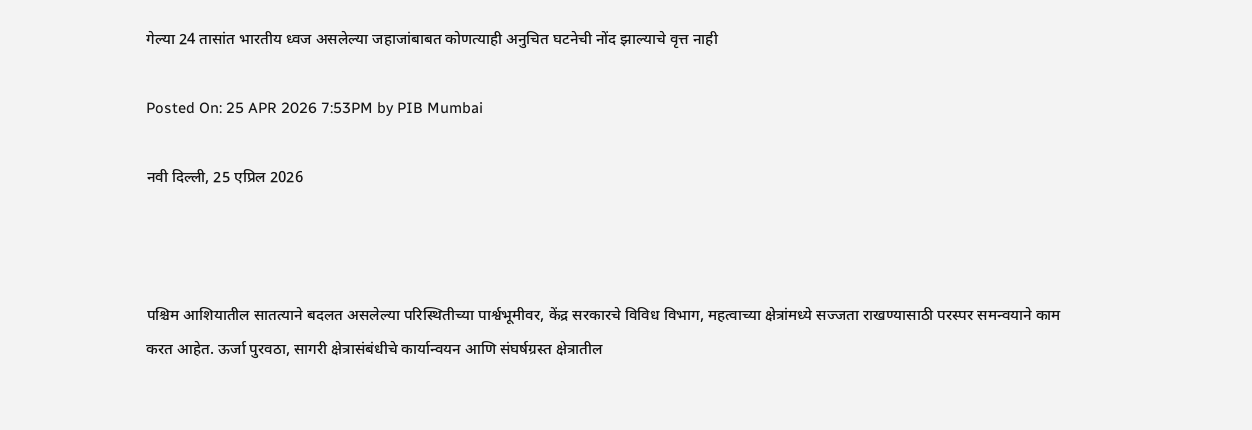गेल्या 24 तासांत भारतीय ध्वज असलेल्या जहाजांबाबत कोणत्याही अनुचित घटनेची नोंद झाल्याचे वृत्त नाही

Posted On: 25 APR 2026 7:53PM by PIB Mumbai

नवी दिल्‍ली, 25 एप्रिल 2026



पश्चिम आशियातील सातत्याने बदलत असलेल्या परिस्थितीच्या पार्श्वभूमीवर, केंद्र सरकारचे विविध विभाग, महत्वाच्या क्षेत्रांमध्ये सज्जता राखण्यासाठी परस्पर समन्वयाने काम करत आहेत. ऊर्जा पुरवठा, सागरी क्षेत्रासंबंधीचे कार्यान्वयन आणि संघर्षग्रस्त क्षेत्रातील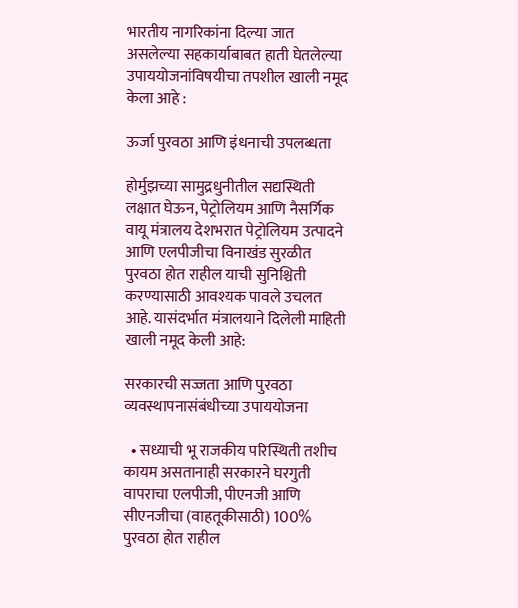भारतीय नागरिकांना दिल्या जात असलेल्या सहकार्याबाबत हाती घेतलेल्या उपाययोजनांविषयीचा तपशील खाली नमूद केला आहे :

ऊर्जा पुरवठा आणि इंधनाची उपलब्धता

होर्मुझच्या सामुद्रधुनीतील सद्यस्थिती लक्षात घेऊन, पेट्रोलियम आणि नैसर्गिक वायू मंत्रालय देशभरात पेट्रोलियम उत्पादने आणि एलपीजीचा विनाखंड सुरळीत पुरवठा होत राहील याची सुनिश्चिती करण्यासाठी आवश्यक पावले उचलत आहे. यासंदर्भात मंत्रालयाने दिलेली माहिती खाली नमूद केली आहे:

सरकारची सज्जता आणि पुरवठा व्यवस्थापनासंबंधीच्या उपाययोजना

  • सध्याची भू राजकीय परिस्थिती तशीच कायम असतानाही सरकारने घरगुती वापराचा एलपीजी, पीएनजी आणि सीएनजीचा (वाहतूकीसाठी) 100% पुरवठा होत राहील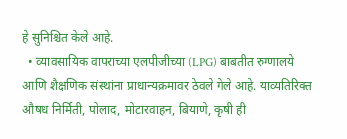हे सुनिश्चित केले आहे.
  • व्यावसायिक वापराच्या एलपीजीच्या (LPG) बाबतीत रुग्णालये आणि शैक्षणिक संस्थांना प्राधान्यक्रमावर ठेवले गेले आहे. याव्यतिरिक्त औषध निर्मिती, पोलाद, मोटारवाहन, बियाणे, कृषी ही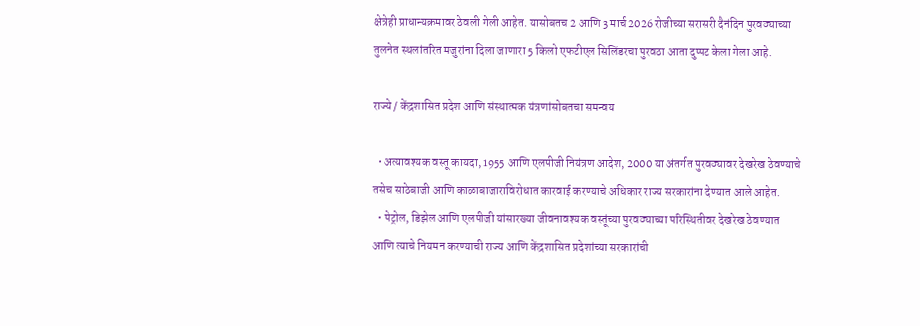क्षेत्रेही प्राधान्यक्रमावर ठेवली गेली आहेत. यासोबतच 2 आणि 3 मार्च 2026 रोजीच्या सरासरी दैनंदिन पुरवठ्याच्या तुलनेत स्थलांतरित मजुरांना दिला जाणारा 5 किलो एफटीएल सिलिंडरचा पुरवठा आता दुप्पट केला गेला आहे.

राज्ये / केंद्रशासित प्रदेश आणि संस्थात्मक यंत्रणांसोबतचा समन्वय

  • अत्यावश्यक वस्तू कायदा, 1955 आणि एलपीजी नियंत्रण आदेश, 2000 या अंतर्गत पुरवठ्यावर देखरेख ठेवण्याचे तसेच साठेबाजी आणि काळाबाजाराविरोधात कारवाई करण्याचे अधिकार राज्य सरकारांना देण्यात आले आहेत.
  • पेट्रोल, डिझेल आणि एलपीजी यांसारख्या जीवनावश्यक वस्तूंच्या पुरवठ्याच्या परिस्थितीवर देखरेख ठेवण्यात आणि त्याचे नियमन करण्याची राज्य आणि केंद्रशासित प्रदेशांच्या सरकारांची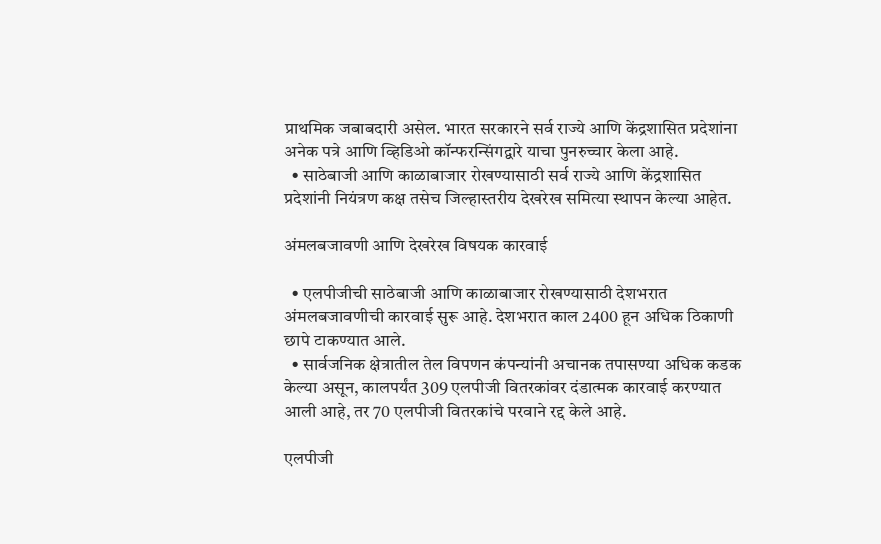प्राथमिक जबाबदारी असेल. भारत सरकारने सर्व राज्ये आणि केंद्रशासित प्रदेशांना अनेक पत्रे आणि व्हिडिओ कॉन्फरन्सिंगद्वारे याचा पुनरुच्चार केला आहे.
  • साठेबाजी आणि काळाबाजार रोखण्यासाठी सर्व राज्ये आणि केंद्रशासित प्रदेशांनी नियंत्रण कक्ष तसेच जिल्हास्तरीय देखरेख समित्या स्थापन केल्या आहेत.

अंमलबजावणी आणि देखरेख विषयक कारवाई

  • एलपीजीची साठेबाजी आणि काळाबाजार रोखण्यासाठी देशभरात अंमलबजावणीची कारवाई सुरू आहे. देशभरात काल 2400 हून अधिक ठिकाणी छापे टाकण्यात आले.
  • सार्वजनिक क्षेत्रातील तेल विपणन कंपन्यांनी अचानक तपासण्या अधिक कडक केल्या असून, कालपर्यंत 309 एलपीजी वितरकांवर दंडात्मक कारवाई करण्यात आली आहे, तर 70 एलपीजी वितरकांचे परवाने रद्द केले आहे.

एलपीजी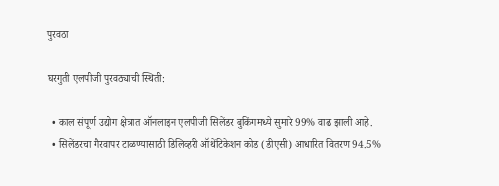पुरवठा

घरगुती एलपीजी पुरवठ्याची स्थिती:

  • काल संपूर्ण उद्योग क्षेत्रात ऑनलाइन एलपीजी सिलेंडर बुकिंगमध्ये सुमारे 99% वाढ झाली आहे.
  • सिलेंडरचा गैरवापर टाळण्यासाठी डिलिव्हरी ऑथेंटिकेशन कोड (डीएसी) आधारित वितरण 94.5%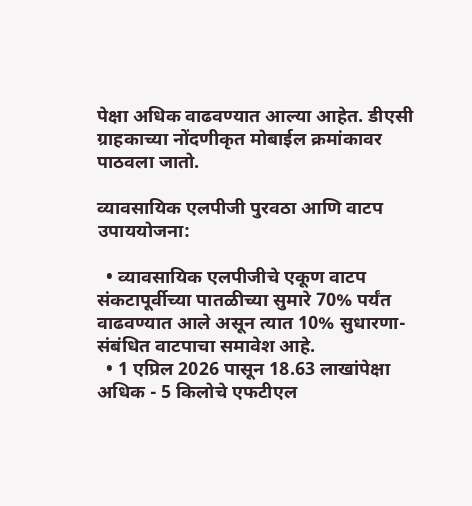पेक्षा अधिक वाढवण्यात आल्या आहेत. डीएसी ग्राहकाच्या नोंदणीकृत मोबाईल क्रमांकावर पाठवला जातो.

व्यावसायिक एलपीजी पुरवठा आणि वाटप उपाययोजना:

  • व्यावसायिक एलपीजीचे एकूण वाटप संकटापूर्वीच्या पातळीच्या सुमारे 70% पर्यंत वाढवण्यात आले असून त्यात 10% सुधारणा-संबंधित वाटपाचा समावेश आहे.
  • 1 एप्रिल 2026 पासून 18.63 लाखांपेक्षा अधिक - 5 किलोचे एफटीएल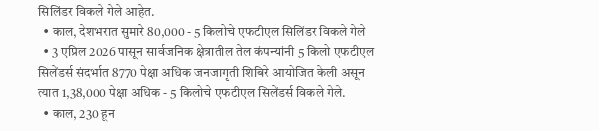सिलिंडर विकले गेले आहेत.
  • काल, देशभरात सुमारे 80,000 - 5 किलोचे एफटीएल सिलिंडर विकले गेले
  • 3 एप्रिल 2026 पासून सार्वजनिक क्षेत्रातील तेल कंपन्यांनी 5 किलो एफटीएल सिलेंडर्स संदर्भात 8770 पेक्षा अधिक जनजागृती शिबिरे आयोजित केली असून त्यात 1,38,000 पेक्षा अधिक - 5 किलोचे एफटीएल सिलेंडर्स विकले गेले.
  • काल, 230 हून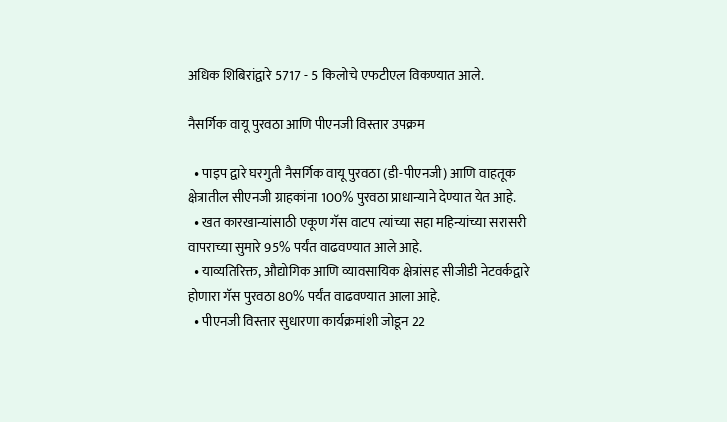अधिक शिबिरांद्वारे 5717 - 5 किलोचे एफटीएल विकण्यात आले.

नैसर्गिक वायू पुरवठा आणि पीएनजी विस्तार उपक्रम

  • पाइप द्वारे घरगुती नैसर्गिक वायू पुरवठा (डी-पीएनजी) आणि वाहतूक क्षेत्रातील सीएनजी ग्राहकांना 100% पुरवठा प्राधान्याने देण्यात येत आहे.
  • खत कारखान्यांसाठी एकूण गॅस वाटप त्यांच्या सहा महिन्यांच्या सरासरी वापराच्या सुमारे 95% पर्यंत वाढवण्यात आले आहे.
  • याव्यतिरिक्त, औद्योगिक आणि व्यावसायिक क्षेत्रांसह सीजीडी नेटवर्कद्वारे होणारा गॅस पुरवठा 80% पर्यंत वाढवण्यात आला आहे.
  • पीएनजी विस्तार सुधारणा कार्यक्रमांशी जोडून 22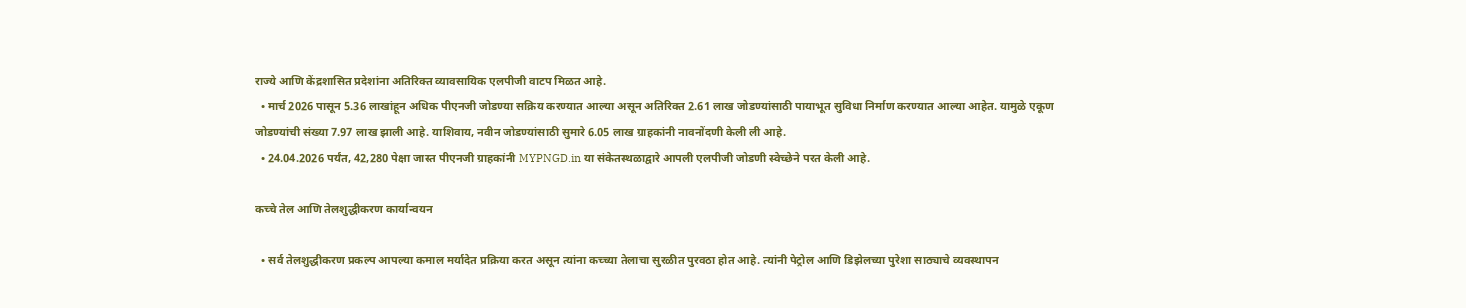राज्ये आणि केंद्रशासित प्रदेशांना अतिरिक्त व्यावसायिक एलपीजी वाटप मिळत आहे.
  • मार्च 2026 पासून 5.36 लाखांहून अधिक पीएनजी जोडण्या सक्रिय करण्यात आल्या असून अतिरिक्त 2.61 लाख जोडण्यांसाठी पायाभूत सुविधा निर्माण करण्यात आल्या आहेत. यामुळे एकूण जोडण्यांची संख्या 7.97 लाख झाली आहे. याशिवाय, नवीन जोडण्यांसाठी सुमारे 6.05 लाख ग्राहकांनी नावनोंदणी केली ली आहे.
  • 24.04.2026 पर्यंत, 42,280 पेक्षा जास्त पीएनजी ग्राहकांनी MYPNGD.in या संकेतस्थळाद्वारे आपली एलपीजी जोडणी स्वेच्छेने परत केली आहे.

कच्चे तेल आणि तेलशुद्धीकरण कार्यान्वयन

  • सर्व तेलशुद्धीकरण प्रकल्प आपल्या कमाल मर्यादेत प्रक्रिया करत असून त्यांना कच्च्या तेलाचा सुरळीत पुरवठा होत आहे. त्यांनी पेट्रोल आणि डिझेलच्या पुरेशा साठ्याचे व्यवस्थापन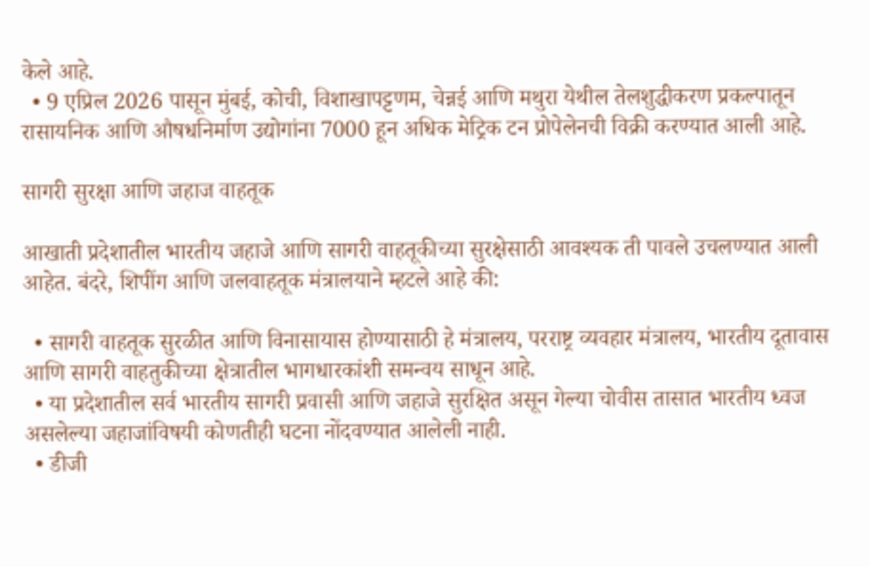केले आहे.
  • 9 एप्रिल 2026 पासून मुंबई, कोची, विशाखापट्टणम, चेन्नई आणि मथुरा येथील तेलशुद्धीकरण प्रकल्पातून रासायनिक आणि औषधनिर्माण उद्योगांना 7000 हून अधिक मेट्रिक टन प्रोपेलेनची विक्री करण्यात आली आहे.

सागरी सुरक्षा आणि जहाज वाहतूक

आखाती प्रदेशातील भारतीय जहाजे आणि सागरी वाहतूकीच्या सुरक्षेसाठी आवश्यक ती पावले उचलण्यात आली आहेत. बंदरे, शिपींग आणि जलवाहतूक मंत्रालयाने म्हटले आहे की:

  • सागरी वाहतूक सुरळीत आणि विनासायास होण्यासाठी हे मंत्रालय, परराष्ट्र व्यवहार मंत्रालय, भारतीय दूतावास आणि सागरी वाहतुकीच्या क्षेत्रातील भागधारकांशी समन्वय साधून आहे.
  • या प्रदेशातील सर्व भारतीय सागरी प्रवासी आणि जहाजे सुरक्षित असून गेल्या चोवीस तासात भारतीय ध्वज असलेल्या जहाजांविषयी कोणतीही घटना नोंदवण्यात आलेली नाही.
  • डीजी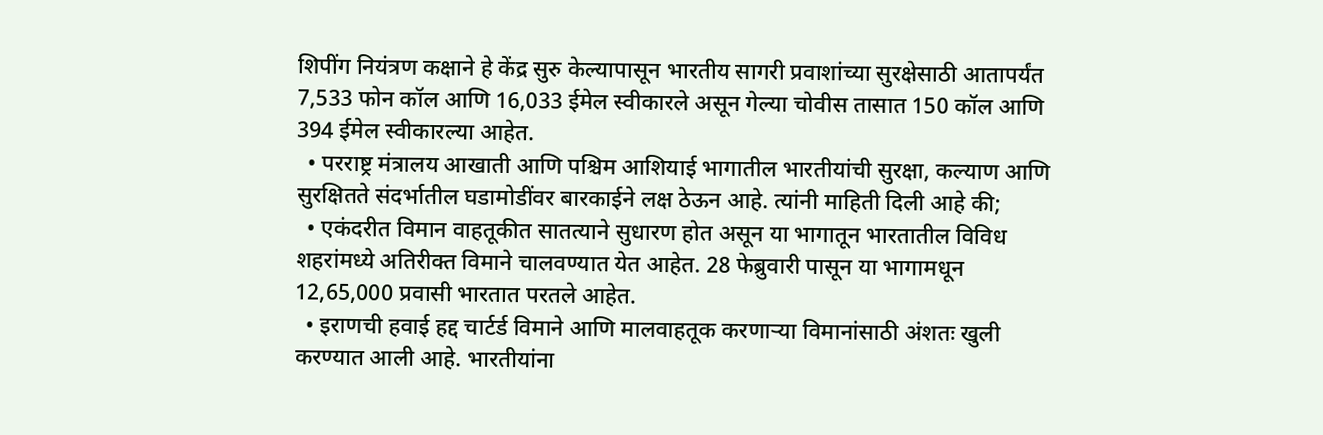शिपींग नियंत्रण कक्षाने हे केंद्र सुरु केल्यापासून भारतीय सागरी प्रवाशांच्या सुरक्षेसाठी आतापर्यंत 7,533 फोन कॉल आणि 16,033 ईमेल स्वीकारले असून गेल्या चोवीस तासात 150 कॉल आणि 394 ईमेल स्वीकारल्या आहेत.
  • परराष्ट्र मंत्रालय आखाती आणि पश्चिम आशियाई भागातील भारतीयांची सुरक्षा, कल्याण आणि सुरक्षितते संदर्भातील घडामोडींवर बारकाईने लक्ष ठेऊन आहे. त्यांनी माहिती दिली आहे की;
  • एकंदरीत विमान वाहतूकीत सातत्याने सुधारण होत असून या भागातून भारतातील विविध शहरांमध्ये अतिरीक्त विमाने चालवण्यात येत आहेत. 28 फेब्रुवारी पासून या भागामधून 12,65,000 प्रवासी भारतात परतले आहेत.
  • इराणची हवाई हद्द चार्टर्ड विमाने आणि मालवाहतूक करणाऱ्या विमानांसाठी अंशतः खुली करण्यात आली आहे. भारतीयांना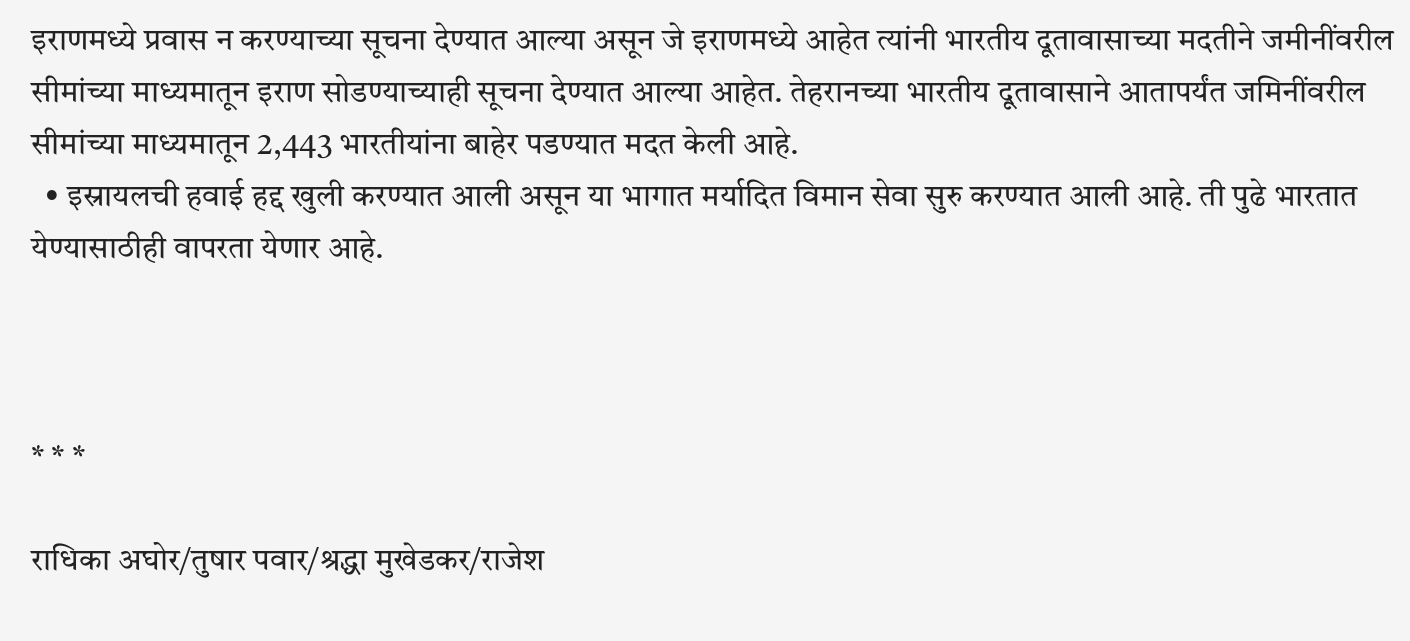इराणमध्ये प्रवास न करण्याच्या सूचना देण्यात आल्या असून जे इराणमध्ये आहेत त्यांनी भारतीय दूतावासाच्या मदतीने जमीनींवरील सीमांच्या माध्यमातून इराण सोडण्याच्याही सूचना देण्यात आल्या आहेत. तेहरानच्या भारतीय दूतावासाने आतापर्यंत जमिनींवरील सीमांच्या माध्यमातून 2,443 भारतीयांना बाहेर पडण्यात मदत केली आहे.
  • इस्रायलची हवाई हद्द खुली करण्यात आली असून या भागात मर्यादित विमान सेवा सुरु करण्यात आली आहे. ती पुढे भारतात येण्यासाठीही वापरता येणार आहे.



* * *

राधिका अघोर/तुषार पवार/श्रद्धा मुखेडकर/राजेश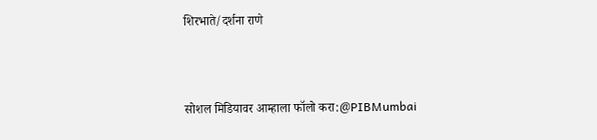शिरभाते/दर्शना राणे



सोशल मिडियावर आम्हाला फॉलो करा:@PIBMumbai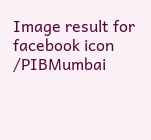Image result for facebook icon /PIBMumbai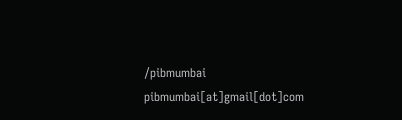/pibmumbai  pibmumbai[at]gmail[dot]com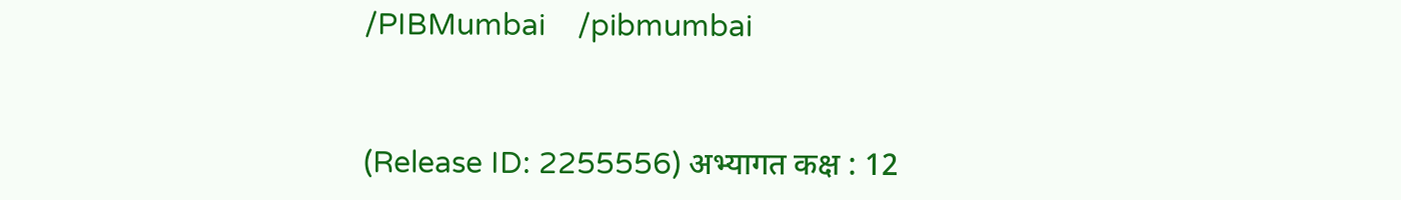/PIBMumbai    /pibmumbai


(Release ID: 2255556) अभ्यागत कक्ष : 12